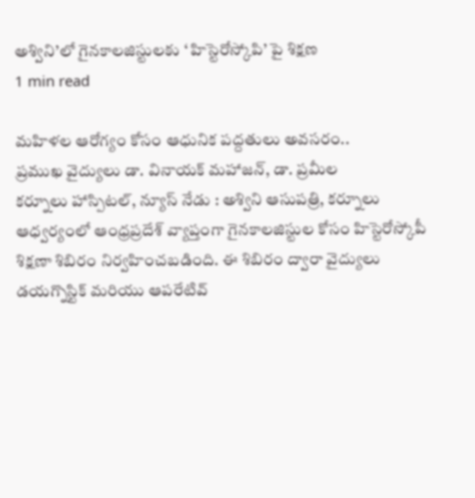అశ్విని’లో గైనకాలజిస్టులకు ‘ హిస్టెరోస్కోపి’ పై శిక్షణ
1 min read

మహిళల ఆరోగ్యం కోసం ఆధునిక పద్దతులు అవసరం..
ప్రముఖ వైద్యులు డా. వినాయక్ మహాజన్, డా. ప్రమీల
కర్నూలు హాస్పిటల్, న్యూస్ నేడు : అశ్విని ఆసుపత్రి, కర్నూలు ఆధ్వర్యంలో ఆంధ్రప్రదేశ్ వ్యాప్తంగా గైనకాలజిస్టుల కోసం హిస్టెరోస్కోపీ శిక్షణా శిబిరం నిర్వహించబడింది. ఈ శిబిరం ద్వారా వైద్యులు డయగ్నొస్టిక్ మరియు ఆపరేటివ్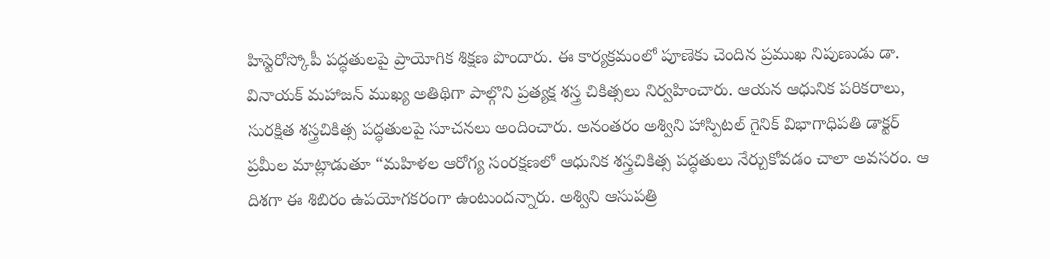హిస్టెరోస్కోపీ పద్ధతులపై ప్రాయోగిక శిక్షణ పొందారు. ఈ కార్యక్రమంలో పూణెకు చెందిన ప్రముఖ నిపుణుడు డా. వినాయక్ మహాజన్ ముఖ్య అతిథిగా పాల్గొని ప్రత్యక్ష శస్త్ర చికిత్సలు నిర్వహించారు. ఆయన ఆధునిక పరికరాలు, సురక్షిత శస్త్రచికిత్స పద్ధతులపై సూచనలు అందించారు. అనంతరం అశ్విని హాస్పిటల్ గైనిక్ విభాగాధిపతి డాక్టర్ ప్రమీల మాట్లాడుతూ “మహిళల ఆరోగ్య సంరక్షణలో ఆధునిక శస్త్రచికిత్స పద్ధతులు నేర్చుకోవడం చాలా అవసరం. ఆ దిశగా ఈ శిబిరం ఉపయోగకరంగా ఉంటుందన్నారు. అశ్విని ఆసుపత్రి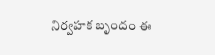నిర్వహక బృందం ఈ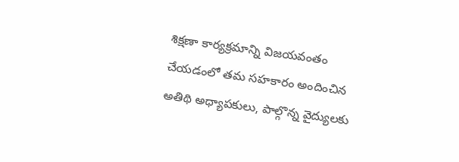శిక్షణా కార్యక్రమాన్ని విజయవంతం చేయడంలో తమ సహకారం అందించిన అతిథి అధ్యాపకులు, పాల్గొన్న వైద్యులకు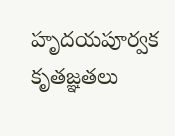హృదయపూర్వక కృతజ్ఞతలు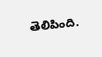తెలిపింది.